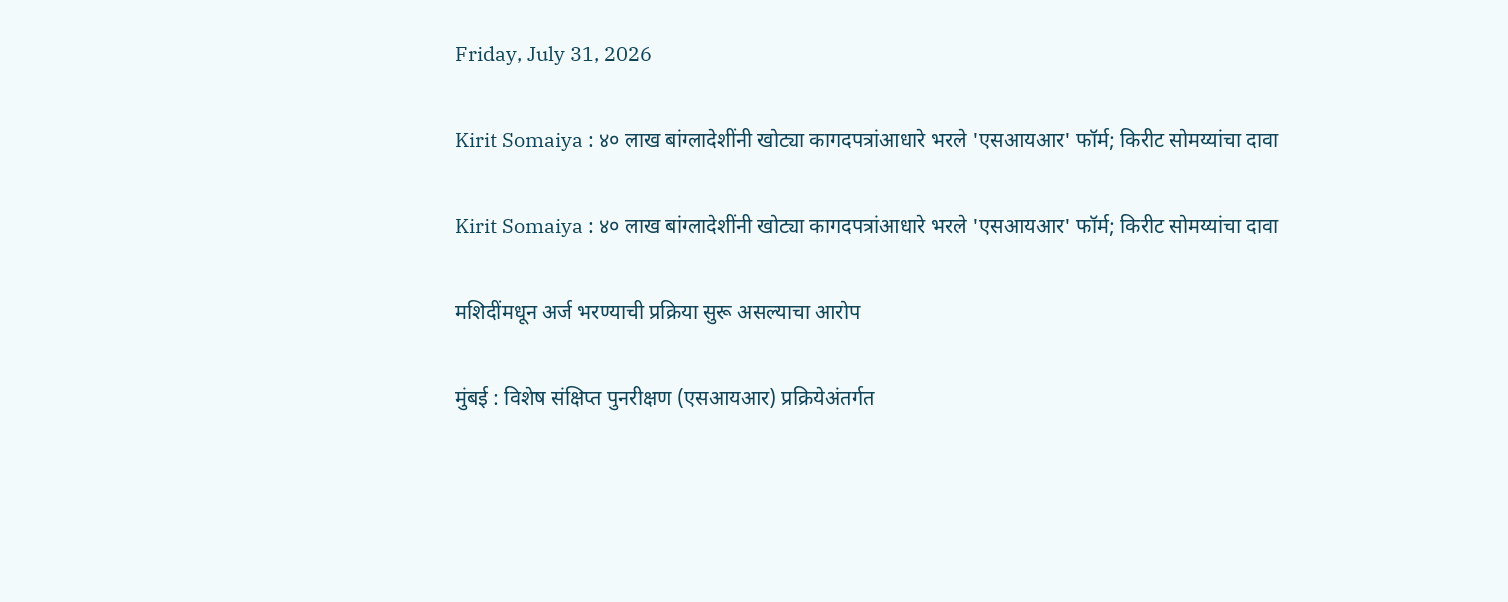Friday, July 31, 2026

Kirit Somaiya : ४० लाख बांग्लादेशींनी खोट्या कागदपत्रांआधारे भरले 'एसआयआर' फॉर्म; किरीट सोमय्यांचा दावा

Kirit Somaiya : ४० लाख बांग्लादेशींनी खोट्या कागदपत्रांआधारे भरले 'एसआयआर' फॉर्म; किरीट सोमय्यांचा दावा

मशिदींमधून अर्ज भरण्याची प्रक्रिया सुरू असल्याचा आरोप

मुंबई : विशेष संक्षिप्त पुनरीक्षण (एसआयआर) प्रक्रियेअंतर्गत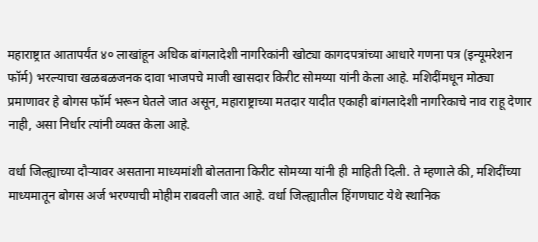महाराष्ट्रात आतापर्यंत ४० लाखांहून अधिक बांगलादेशी नागरिकांनी खोट्या कागदपत्रांच्या आधारे गणना पत्र (इन्यूमरेशन फॉर्म) भरल्याचा खळबळजनक दावा भाजपचे माजी खासदार किरीट सोमय्या यांनी केला आहे. मशिदींमधून मोठ्या प्रमाणावर हे बोगस फॉर्म भरून घेतले जात असून, महाराष्ट्राच्या मतदार यादीत एकाही बांगलादेशी नागरिकाचे नाव राहू देणार नाही, असा निर्धार त्यांनी व्यक्त केला आहे.

वर्धा जिल्ह्याच्या दौऱ्यावर असताना माध्यमांशी बोलताना किरीट सोमय्या यांनी ही माहिती दिली. ते म्हणाले की, मशिदींच्या माध्यमातून बोगस अर्ज भरण्याची मोहीम राबवली जात आहे. वर्धा जिल्ह्यातील हिंगणघाट येथे स्थानिक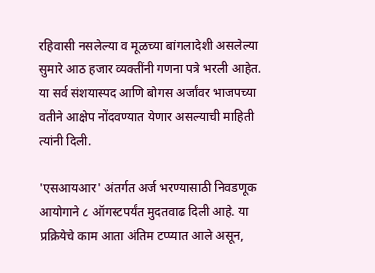रहिवासी नसलेल्या व मूळच्या बांगलादेशी असलेल्या सुमारे आठ हजार व्यक्तींनी गणना पत्रे भरली आहेत. या सर्व संशयास्पद आणि बोगस अर्जांवर भाजपच्या वतीने आक्षेप नोंदवण्यात येणार असल्याची माहिती त्यांनी दिली.

'एसआयआर' अंतर्गत अर्ज भरण्यासाठी निवडणूक आयोगाने ८ ऑगस्टपर्यंत मुदतवाढ दिली आहे. या प्रक्रियेचे काम आता अंतिम टप्प्यात आले असून,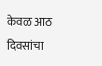केवळ आठ दिवसांचा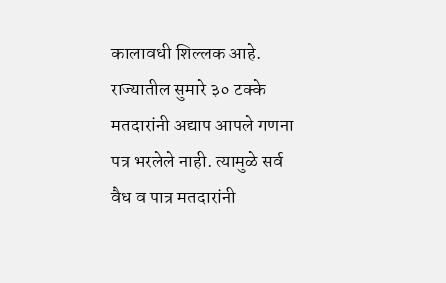कालावधी शिल्लक आहे. राज्यातील सुमारे ३० टक्के मतदारांनी अद्याप आपले गणना पत्र भरलेले नाही. त्यामुळे सर्व वैध व पात्र मतदारांनी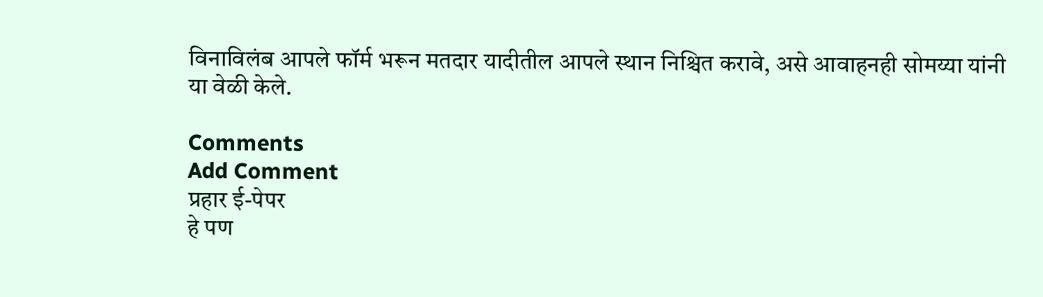विनाविलंब आपले फॉर्म भरून मतदार यादीतील आपले स्थान निश्चित करावे, असे आवाहनही सोमय्या यांनी या वेळी केले.

Comments
Add Comment
प्रहार ई-पेपर
हे पण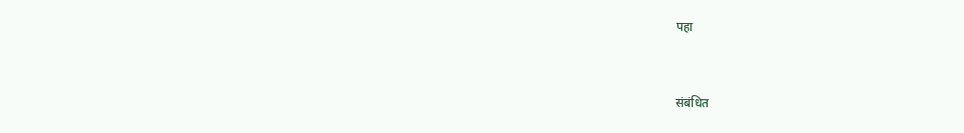पहा


संबंधित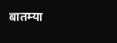बातम्या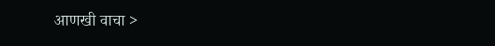आणखी वाचा >